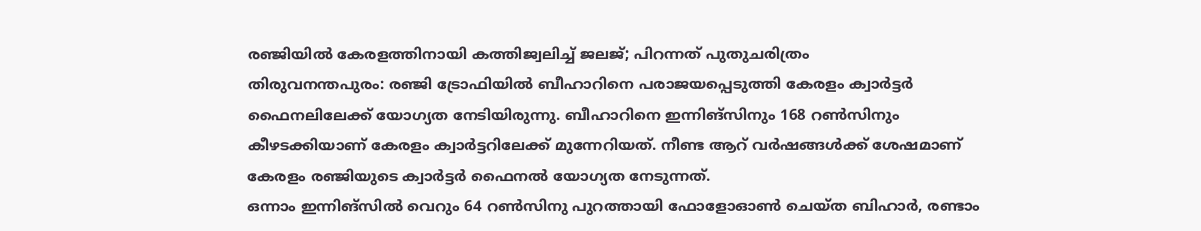രഞ്ജിയിൽ കേരളത്തിനായി കത്തിജ്വലിച്ച് ജലജ്; പിറന്നത് പുതുചരിത്രം
തിരുവനന്തപുരം: രഞ്ജി ട്രോഫിയിൽ ബീഹാറിനെ പരാജയപ്പെടുത്തി കേരളം ക്വാർട്ടർ ഫൈനലിലേക്ക് യോഗ്യത നേടിയിരുന്നു. ബീഹാറിനെ ഇന്നിങ്സിനും 168 റൺസിനും കീഴടക്കിയാണ് കേരളം ക്വാർട്ടറിലേക്ക് മുന്നേറിയത്. നീണ്ട ആറ് വർഷങ്ങൾക്ക് ശേഷമാണ് കേരളം രഞ്ജിയുടെ ക്വാർട്ടർ ഫൈനൽ യോഗ്യത നേടുന്നത്.
ഒന്നാം ഇന്നിങ്സിൽ വെറും 64 റൺസിനു പുറത്തായി ഫോളോഓൺ ചെയ്ത ബിഹാർ, രണ്ടാം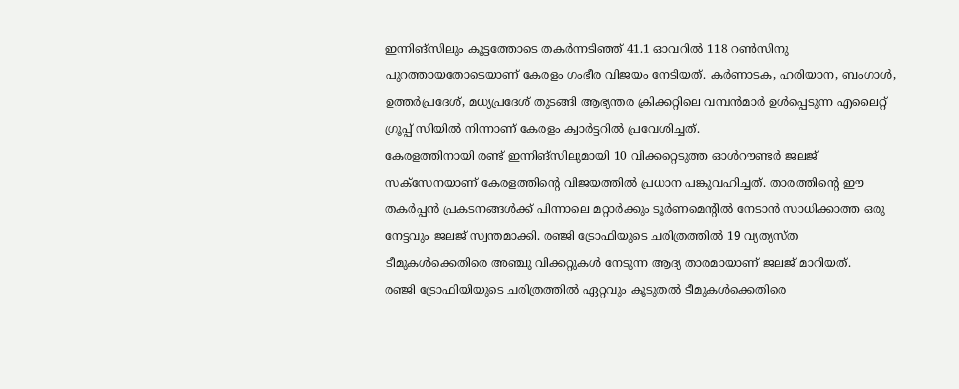ഇന്നിങ്സിലും കൂട്ടത്തോടെ തകർന്നടിഞ്ഞ് 41.1 ഓവറിൽ 118 റൺസിനു പുറത്തായതോടെയാണ് കേരളം ഗംഭീര വിജയം നേടിയത്. കർണാടക, ഹരിയാന, ബംഗാൾ, ഉത്തർപ്രദേശ്, മധ്യപ്രദേശ് തുടങ്ങി ആഭ്യന്തര ക്രിക്കറ്റിലെ വമ്പൻമാർ ഉൾപ്പെടുന്ന എലൈറ്റ് ഗ്രൂപ്പ് സിയിൽ നിന്നാണ് കേരളം ക്വാർട്ടറിൽ പ്രവേശിച്ചത്.
കേരളത്തിനായി രണ്ട് ഇന്നിങ്സിലുമായി 10 വിക്കറ്റെടുത്ത ഓൾറൗണ്ടർ ജലജ് സക്സേനയാണ് കേരളത്തിന്റെ വിജയത്തിൽ പ്രധാന പങ്കുവഹിച്ചത്. താരത്തിന്റെ ഈ തകർപ്പൻ പ്രകടനങ്ങൾക്ക് പിന്നാലെ മറ്റാർക്കും ടൂർണമെന്റിൽ നേടാൻ സാധിക്കാത്ത ഒരു നേട്ടവും ജലജ് സ്വന്തമാക്കി. രഞ്ജി ട്രോഫിയുടെ ചരിത്രത്തിൽ 19 വ്യത്യസ്ത ടീമുകൾക്കെതിരെ അഞ്ചു വിക്കറ്റുകൾ നേടുന്ന ആദ്യ താരമായാണ് ജലജ് മാറിയത്.
രഞ്ജി ട്രോഫിയിയുടെ ചരിത്രത്തിൽ ഏറ്റവും കൂടുതൽ ടീമുകൾക്കെതിരെ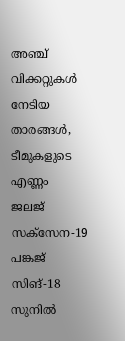അഞ്ച് വിക്കറ്റുകൾ നേടിയ താരങ്ങൾ, ടീമുകളുടെ എണ്ണം
ജലജ് സക്സേന-19
പങ്കജ് സിങ്-18
സുനിൽ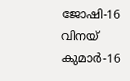ജോഷി-16
വിനയ് കുമാർ-16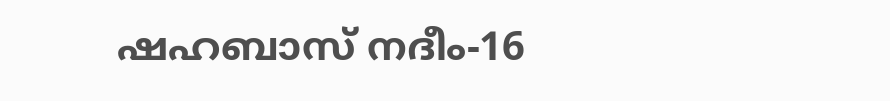ഷഹബാസ് നദീം-16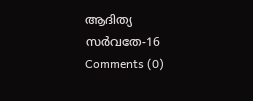ആദിത്യ സർവതേ-16
Comments (0)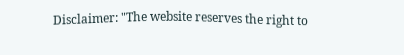Disclaimer: "The website reserves the right to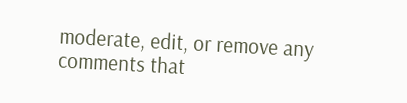moderate, edit, or remove any comments that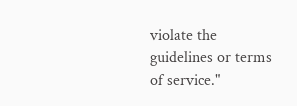violate the guidelines or terms of service."